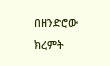በዘንድሮው ክረምት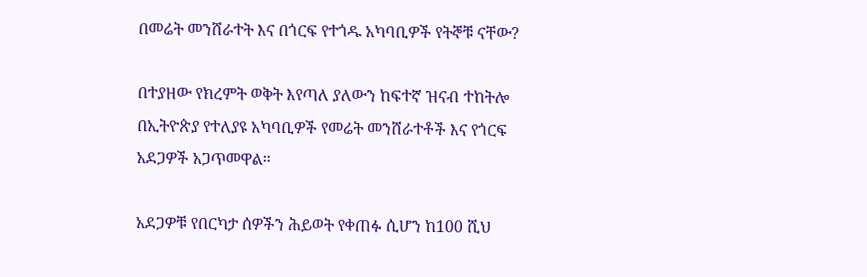በመሬት መንሸራተት እና በጎርፍ የተጎዱ አካባቢዎች የትኞቹ ናቸው?

በተያዘው የክረምት ወቅት እየጣለ ያለውን ከፍተኛ ዝናብ ተከትሎ በኢትዮጵያ የተለያዩ አካባቢዎች የመሬት መንሸራተቶች እና የጎርፍ አደጋዎች አጋጥመዋል።

አደጋዎቹ የበርካታ ሰዎችን ሕይወት የቀጠፉ ሲሆን ከ100 ሺህ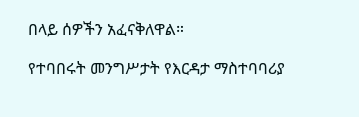በላይ ሰዎችን አፈናቅለዋል።

የተባበሩት መንግሥታት የእርዳታ ማስተባባሪያ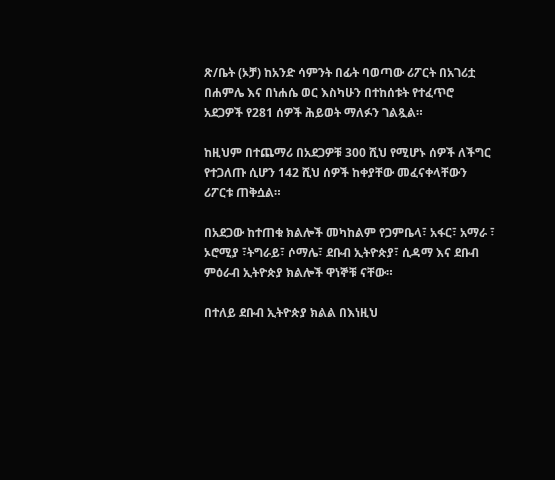ጽ/ቤት (ኦቻ) ከአንድ ሳምንት በፊት ባወጣው ሪፖርት በአገሪቷ በሐምሌ እና በነሐሴ ወር እስካሁን በተከሰቱት የተፈጥሮ አደጋዎች የ281 ሰዎች ሕይወት ማለፉን ገልጿል።

ከዚህም በተጨማሪ በአደጋዎቹ 300 ሺህ የሚሆኑ ሰዎች ለችግር የተጋለጡ ሲሆን 142 ሺህ ሰዎች ከቀያቸው መፈናቀላቸውን ሪፖርቱ ጠቅሷል።

በአደጋው ከተጠቁ ክልሎች መካከልም የጋምቤላ፣ አፋር፣ አማራ ፣ ኦሮሚያ ፣ትግራይ፣ ሶማሌ፣ ደቡብ ኢትዮጵያ፣ ሲዳማ እና ደቡብ ምዕራብ ኢትዮጵያ ክልሎች ዋነኞቹ ናቸው።

በተለይ ደቡብ ኢትዮጵያ ክልል በእነዚህ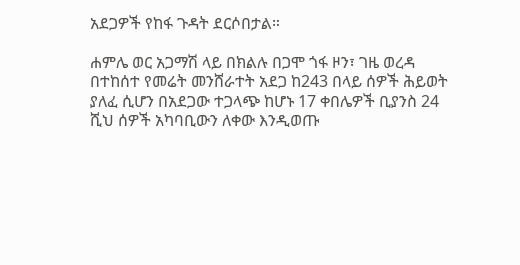አደጋዎች የከፋ ጉዳት ደርሶበታል።

ሐምሌ ወር አጋማሽ ላይ በክልሉ በጋሞ ጎፋ ዞን፣ ገዜ ወረዳ በተከሰተ የመሬት መንሸራተት አደጋ ከ243 በላይ ሰዎች ሕይወት ያለፈ ሲሆን በአደጋው ተጋላጭ ከሆኑ 17 ቀበሌዎች ቢያንስ 24 ሺህ ሰዎች አካባቢውን ለቀው እንዲወጡ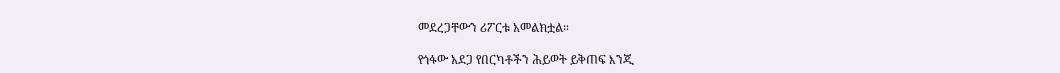መደረጋቸውን ሪፖርቱ አመልክቷል።

የጎፋው አደጋ የበርካቶችን ሕይወት ይቅጠፍ እንጂ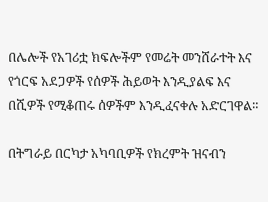በሌሎች የአገሪቷ ክፍሎችም የመሬት መንሸራተት እና የጎርፍ አደጋዎች የሰዎች ሕይወት እንዲያልፍ እና በሺዎች የሚቆጠሩ ሰዎችም እንዲፈናቀሉ አድርገዋል።

በትግራይ በርካታ አካባቢዎች የክረምት ዝናብን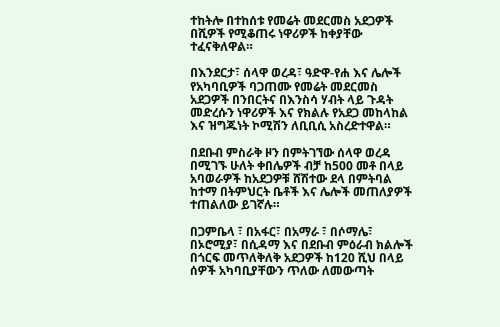ተከትሎ በተከሰቱ የመሬት መደርመስ አደጋዎች በሺዎች የሚቆጠሩ ነዋሪዎች ከቀያቸው ተፈናቅለዋል።

በእንደርታ፣ ሰላዋ ወረዳ፣ ዓድዋ-የሐ እና ሌሎች የአካባቢዎች ባጋጠሙ የመሬት መደርመስ አደጋዎች በንበርትና በእንስሳ ሃብት ላይ ጉዳት መድረሱን ነዋሪዎች እና የክልሉ የአደጋ መከላከል እና ዝግጁነት ኮሚሽን ለቢቢሲ አስረድተዋል።

በደቡብ ምስራቅ ዞን በምትገኘው ሰላዋ ወረዳ በሚገኙ ሁለት ቀበሌዎች ብቻ ከ500 መቶ በላይ አባወራዎች ከአደጋዎቹ ሸሽተው ደላ በምትባል ከተማ በትምህርት ቤቶች እና ሌሎች መጠለያዎች ተጠልለው ይገኛሉ።

በጋምቤላ ፣ በአፋር፣ በአማራ ፣ በሶማሌ፣ በኦሮሚያ፣ በሲዳማ እና በደቡብ ምዕራብ ክልሎች በጎርፍ መጥለቅለቅ አደጋዎች ከ120 ሺህ በላይ ሰዎች አካባቢያቸውን ጥለው ለመውጣት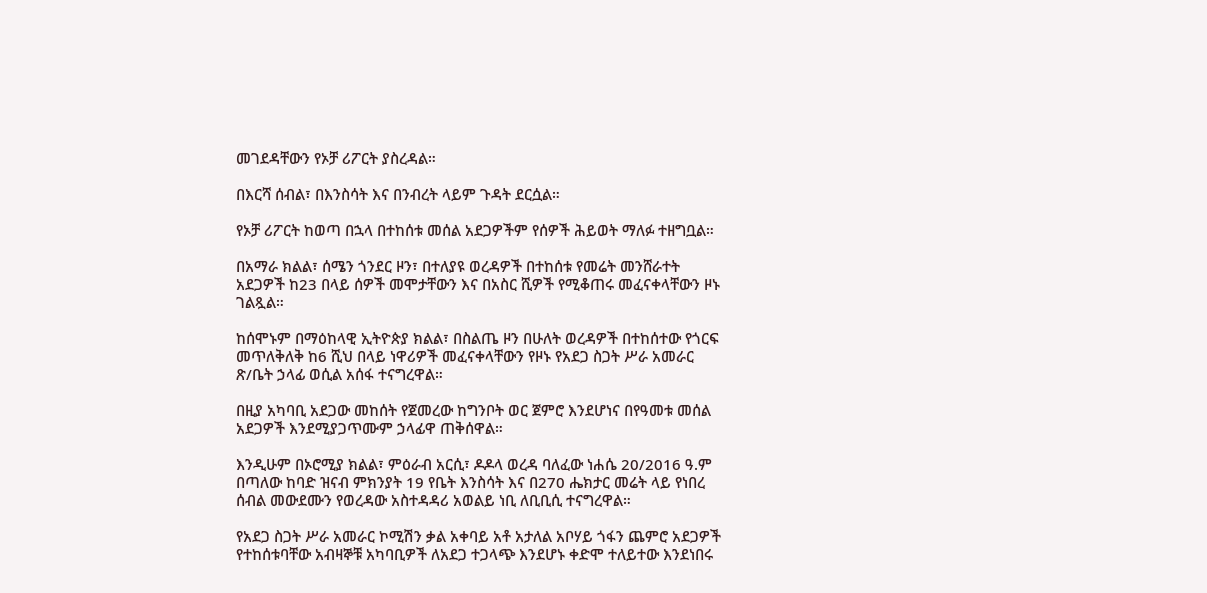መገደዳቸውን የኦቻ ሪፖርት ያስረዳል።

በእርሻ ሰብል፣ በእንስሳት እና በንብረት ላይም ጉዳት ደርሷል።

የኦቻ ሪፖርት ከወጣ በኋላ በተከሰቱ መሰል አደጋዎችም የሰዎች ሕይወት ማለፉ ተዘግቧል።

በአማራ ክልል፣ ሰሜን ጎንደር ዞን፣ በተለያዩ ወረዳዎች በተከሰቱ የመሬት መንሸራተት አደጋዎች ከ23 በላይ ሰዎች መሞታቸውን እና በአስር ሺዎች የሚቆጠሩ መፈናቀላቸውን ዞኑ ገልጿል።

ከሰሞኑም በማዕከላዊ ኢትዮጵያ ክልል፣ በስልጤ ዞን በሁለት ወረዳዎች በተከሰተው የጎርፍ መጥለቅለቅ ከ6 ሺህ በላይ ነዋሪዎች መፈናቀላቸውን የዞኑ የአደጋ ስጋት ሥራ አመራር ጽ/ቤት ኃላፊ ወሲል አሰፋ ተናግረዋል።

በዚያ አካባቢ አደጋው መከሰት የጀመረው ከግንቦት ወር ጀምሮ እንደሆነና በየዓመቱ መሰል አደጋዎች እንደሚያጋጥሙም ኃላፊዋ ጠቅሰዋል።

እንዲሁም በኦሮሚያ ክልል፣ ምዕራብ አርሲ፣ ዶዶላ ወረዳ ባለፈው ነሐሴ 20/2016 ዓ.ም በጣለው ከባድ ዝናብ ምክንያት 19 የቤት እንስሳት እና በ270 ሔክታር መሬት ላይ የነበረ ሰብል መውደሙን የወረዳው አስተዳዳሪ አወልይ ነቢ ለቢቢሲ ተናግረዋል።

የአደጋ ስጋት ሥራ አመራር ኮሚሽን ቃል አቀባይ አቶ አታለል አቦሃይ ጎፋን ጨምሮ አደጋዎች የተከሰቱባቸው አብዛኞቹ አካባቢዎች ለአደጋ ተጋላጭ እንደሆኑ ቀድሞ ተለይተው እንደነበሩ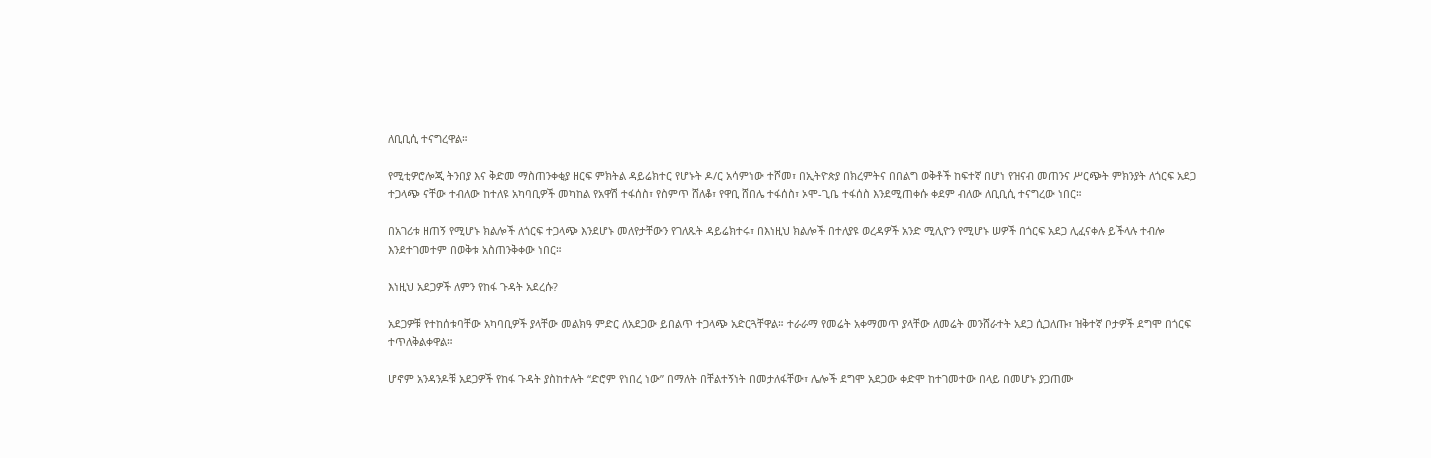ለቢቢሲ ተናግረዋል።

የሚቲዎሮሎጂ ትንበያ እና ቅድመ ማስጠንቀቂያ ዘርፍ ምክትል ዳይሬክተር የሆኑት ዶ/ር አሳምነው ተሾመ፣ በኢትዮጵያ በክረምትና በበልግ ወቅቶች ከፍተኛ በሆነ የዝናብ መጠንና ሥርጭት ምክንያት ለጎርፍ አደጋ ተጋላጭ ናቸው ተብለው ከተለዩ አካባቢዎች መካከል የአዋሽ ተፋሰስ፣ የስምጥ ሸለቆ፣ የዋቢ ሸበሌ ተፋሰስ፣ ኦሞ-ጊቤ ተፋሰስ እንደሚጠቀሱ ቀደም ብለው ለቢቢሲ ተናግረው ነበር።

በአገሪቱ ዘጠኝ የሚሆኑ ክልሎች ለጎርፍ ተጋላጭ እንደሆኑ መለየታቸውን የገለጹት ዳይሬክተሩ፣ በእነዚህ ክልሎች በተለያዩ ወረዳዎች አንድ ሚሊዮን የሚሆኑ ሠዎች በጎርፍ አደጋ ሊፈናቀሉ ይችላሉ ተብሎ እንደተገመተም በወቅቱ አስጠንቅቀው ነበር።

እነዚህ አደጋዎች ለምን የከፋ ጉዳት አደረሱ?

አደጋዎቹ የተከሰቱባቸው አካባቢዎች ያላቸው መልክዓ ምድር ለአደጋው ይበልጥ ተጋላጭ አድርጓቸዋል። ተራራማ የመሬት አቀማመጥ ያላቸው ለመሬት መንሸራተት አደጋ ሲጋለጡ፣ ዝቅተኛ ቦታዎች ደግሞ በጎርፍ ተጥለቅልቀዋል።

ሆኖም አንዳንዶቹ አደጋዎች የከፋ ጉዳት ያስከተሉት “ድሮም የነበረ ነው” በማለት በቸልተኝነት በመታለፋቸው፣ ሌሎች ደግሞ አደጋው ቀድሞ ከተገመተው በላይ በመሆኑ ያጋጠሙ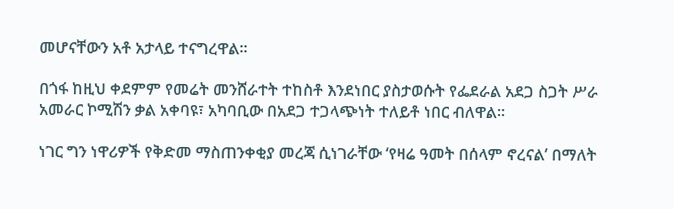መሆናቸውን አቶ አታላይ ተናግረዋል።

በጎፋ ከዚህ ቀደምም የመሬት መንሸራተት ተከስቶ እንደነበር ያስታወሱት የፌደራል አደጋ ስጋት ሥራ አመራር ኮሚሽን ቃል አቀባዩ፣ አካባቢው በአደጋ ተጋላጭነት ተለይቶ ነበር ብለዋል።

ነገር ግን ነዋሪዎች የቅድመ ማስጠንቀቂያ መረጃ ሲነገራቸው ‘የዛሬ ዓመት በሰላም ኖረናል’ በማለት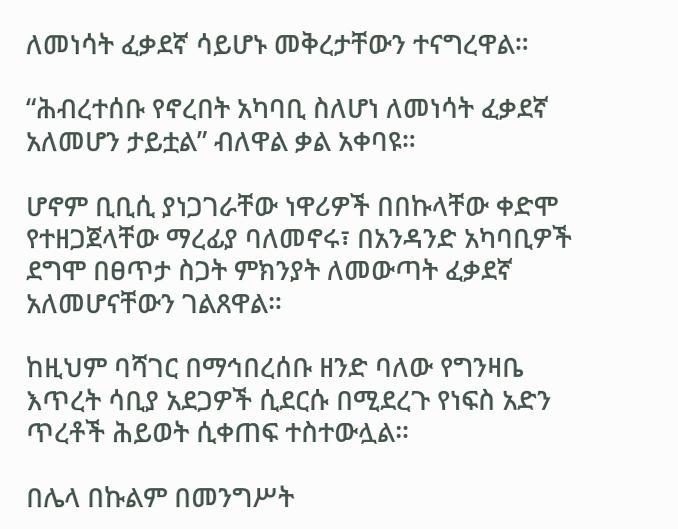ለመነሳት ፈቃደኛ ሳይሆኑ መቅረታቸውን ተናግረዋል።

“ሕብረተሰቡ የኖረበት አካባቢ ስለሆነ ለመነሳት ፈቃደኛ አለመሆን ታይቷል” ብለዋል ቃል አቀባዩ።

ሆኖም ቢቢሲ ያነጋገራቸው ነዋሪዎች በበኩላቸው ቀድሞ የተዘጋጀላቸው ማረፊያ ባለመኖሩ፣ በአንዳንድ አካባቢዎች ደግሞ በፀጥታ ስጋት ምክንያት ለመውጣት ፈቃደኛ አለመሆናቸውን ገልጸዋል።

ከዚህም ባሻገር በማኅበረሰቡ ዘንድ ባለው የግንዛቤ እጥረት ሳቢያ አደጋዎች ሲደርሱ በሚደረጉ የነፍስ አድን ጥረቶች ሕይወት ሲቀጠፍ ተስተውሏል።

በሌላ በኩልም በመንግሥት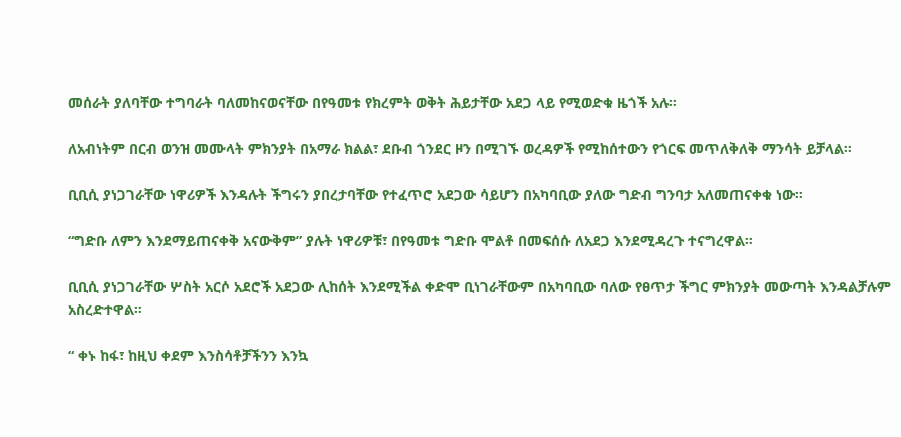መሰራት ያለባቸው ተግባራት ባለመከናወናቸው በየዓመቱ የክረምት ወቅት ሕይታቸው አደጋ ላይ የሚወድቁ ዜጎች አሉ።

ለአብነትም በርብ ወንዝ መሙላት ምክንያት በአማራ ክልል፣ ደቡብ ጎንደር ዞን በሚገኙ ወረዳዎች የሚከሰተውን የጎርፍ መጥለቅለቅ ማንሳት ይቻላል።

ቢቢሲ ያነጋገራቸው ነዋሪዎች እንዳሉት ችግሩን ያበረታባቸው የተፈጥሮ አደጋው ሳይሆን በአካባቢው ያለው ግድብ ግንባታ አለመጠናቀቁ ነው።

“ግድቡ ለምን እንደማይጠናቀቅ አናውቅም” ያሉት ነዋሪዎቹ፣ በየዓመቱ ግድቡ ሞልቶ በመፍሰሱ ለአደጋ እንደሚዳረጉ ተናግረዋል።

ቢቢሲ ያነጋገራቸው ሦስት አርሶ አደሮች አደጋው ሊከሰት እንደሚችል ቀድሞ ቢነገራቸውም በአካባቢው ባለው የፀጥታ ችግር ምክንያት መውጣት እንዳልቻሉም አስረድተዋል።

“ ቀኑ ከፋ፣ ከዚህ ቀደም እንስሳቶቻችንን እንኳ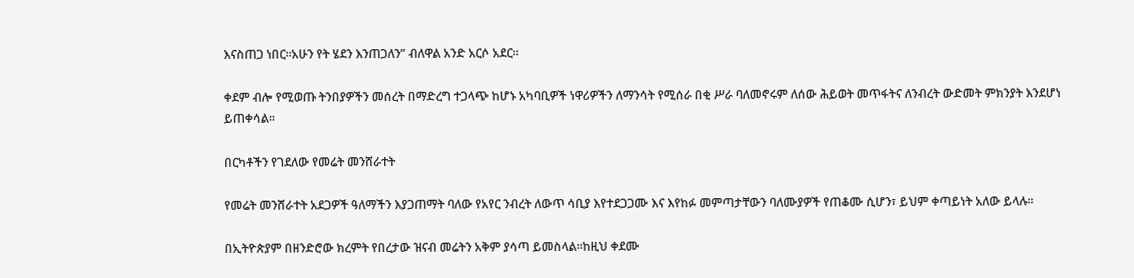እናስጠጋ ነበር።አሁን የት ሄደን እንጠጋለን” ብለዋል አንድ አርሶ አደር።

ቀደም ብሎ የሚወጡ ትንበያዎችን መሰረት በማድረግ ተጋላጭ ከሆኑ አካባቢዎች ነዋሪዎችን ለማንሳት የሚሰራ በቂ ሥራ ባለመኖሩም ለሰው ሕይወት መጥፋትና ለንብረት ውድመት ምክንያት እንደሆነ ይጠቀሳል።

በርካቶችን የገደለው የመሬት መንሸራተት

የመሬት መንሸራተት አደጋዎች ዓለማችን እያጋጠማት ባለው የአየር ንብረት ለውጥ ሳቢያ እየተደጋጋሙ እና እየከፉ መምጣታቸውን ባለሙያዎች የጠቆሙ ሲሆን፣ ይህም ቀጣይነት አለው ይላሉ።

በኢትዮጵያም በዘንድሮው ክረምት የበረታው ዝናብ መሬትን አቅም ያሳጣ ይመስላል።ከዚህ ቀደሙ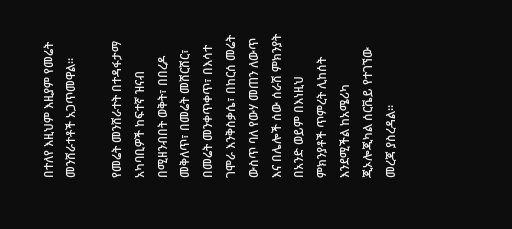በተለየ እዚህም እዚያም የመሬት መንሸራተቶች አጋጥመዋል።

የመሬት መንሸራተት በተዳፋታማ አካባቢዎች ከፍተኛ ዝናብ በሚዘንብበት ወቅት፣ በበረዶ መቅለጥ፣ በመሬት መሸርሸር፣ በመሬት መንቀጥቀጥ፣ በእሳተ ገሞራ እንቅስቃሴ፣ በከርሰ መሬት ውስጥ ባለ የውሃ መጠን ለውጥ እና በሌሎች ሰው ሰራሽ ምክንያት በአንድ ወይም በእነዚህ ምክንያቶች ጥምረት ሊከሰት እንደሚችል ከአሜሪካ ጂኦሎጂካል ሰርቬይ የተገኘው መረጃ ያስረዳል።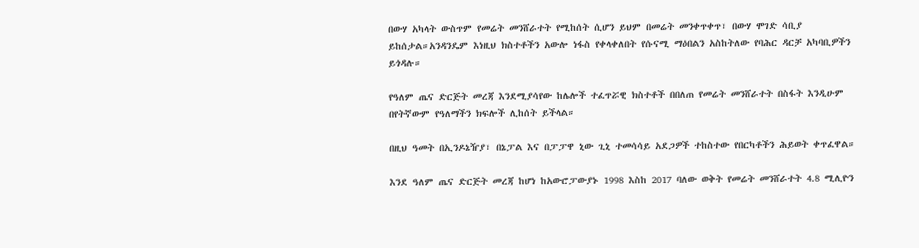በውሃ አካላት ውስጥም የመሬት መንሸራተት የሚከሰት ሲሆን ይህም በመሬት መንቀጥቀጥ፣ በውሃ ሞገድ ሳቢያ ይከሰታል።አንዳንዴም እነዚህ ክስተቶችን አውሎ ነፋስ የቀላቀለበት የሱናሚ ማዕበልን አስከትለው የባሕር ዳርቻ አካባቢዎችን ይጎዳሉ።

የዓለም ጤና ድርጅት መረጃ እንደሚያሳየው ከሌሎች ተፈጥሯዊ ክስተቶች በበለጠ የመሬት መንሸራተት በስፋት እንዲሁም በየትኛውም የዓለማችን ክፍሎች ሊከሰት ይችላል።

በዚህ ዓመት በኢንዶኔዥያ፣ በኔፓል እና በፓፓዋ ኒው ጊኒ ተመሳሳይ አደጋዎች ተከስተው የበርካቶችን ሕይወት ቀጥፈዋል።

እንደ ዓለም ጤና ድርጅት መረጃ ከሆነ ከአውሮፓውያኑ 1998 እስከ 2017 ባለው ወቅት የመሬት መንሸራተት 4.8 ሚሊዮን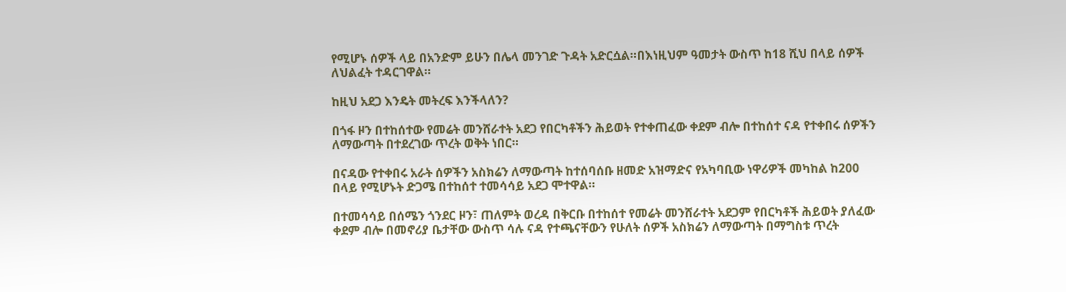የሚሆኑ ሰዎች ላይ በአንድም ይሁን በሌላ መንገድ ጉዳት አድርሷል።በእነዚህም ዓመታት ውስጥ ከ18 ሺህ በላይ ሰዎች ለህልፈት ተዳርገዋል።

ከዚህ አደጋ እንዴት መትረፍ እንችላለን?

በጎፋ ዞን በተከሰተው የመሬት መንሸራተት አደጋ የበርካቶችን ሕይወት የተቀጠፈው ቀደም ብሎ በተከሰተ ናዳ የተቀበሩ ሰዎችን ለማውጣት በተደረገው ጥረት ወቅት ነበር።

በናዳው የተቀበሩ አራት ሰዎችን አስክሬን ለማውጣት ከተሰባሰቡ ዘመድ አዝማድና የአካባቢው ነዋሪዎች መካከል ከ200 በላይ የሚሆኑት ድጋሜ በተከሰተ ተመሳሳይ አደጋ ሞተዋል።

በተመሳሳይ በሰሜን ጎንደር ዞን፣ ጠለምት ወረዳ በቅርቡ በተከሰተ የመሬት መንሸራተት አደጋም የበርካቶች ሕይወት ያለፈው ቀደም ብሎ በመኖሪያ ቤታቸው ውስጥ ሳሉ ናዳ የተጫናቸውን የሁለት ሰዎች አስክሬን ለማውጣት በማግስቱ ጥረት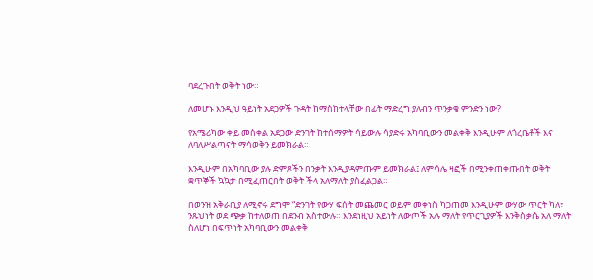ባደረጉበት ወቅት ነው።

ለመሆኑ እንዲህ ዓይነት አደጋዎች ጉዳት ከማስከተላቸው በፊት ማድረግ ያለብን ጥንቃቄ ምንድን ነው?

የአሜሪካው ቀይ መስቀል አደጋው ድንገት ከተሰማዎት ሳይውሉ ሳያድሩ አካባቢውን መልቀቅ እንዲሁም ለጎረቤቶች እና ለባለሥልጣናት ማሳወቅን ይመክራል።

እንዲሁም በአካባቢው ያሉ ድምጾችን በንቃት እንዲያዳምጡም ይመክራል፤ ለምሳሌ ዛፎች በሚንቀጠቀጡበት ወቅት ቋጥኞች ኳኳታ በሚፈጠርበት ወቅት ችላ አለማለት ያስፈልጋል።

በወንዝ አቅራቢያ ለሚኖሩ ደግሞ “ድንገት የውሃ ፍሰት መጨመር ወይም መቀነስ ካጋጠመ እንዲሁም ውሃው ጥርት ካለ፣ ንጹህነት ወደ ጭቃ ከተለወጠ በደንብ አስተውሉ። እንደነዚህ አይነት ለውጦች አሉ ማለት የጥርጊያዎች እንቅስቃሴ አለ ማለት ስለሆነ በፍጥነት አካባቢውን መልቀቅ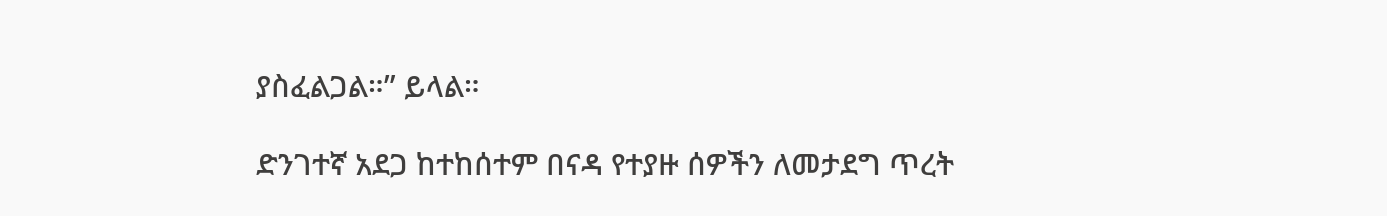ያስፈልጋል።” ይላል።

ድንገተኛ አደጋ ከተከሰተም በናዳ የተያዙ ሰዎችን ለመታደግ ጥረት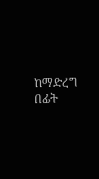ከማድረግ በፊት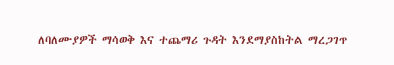ለባለሙያዎች ማሳወቅ እና ተጨማሪ ጉዳት እንደማያስከትል ማረጋገጥ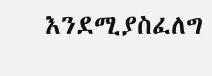እንደሚያስፈለግ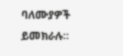ባለሙያዎች ይመክራሉ።